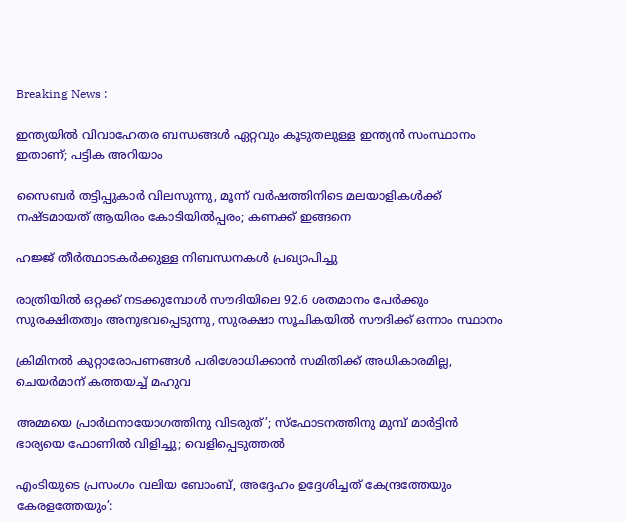Breaking News :

ഇന്ത്യയില്‍ വിവാഹേതര ബന്ധങ്ങള്‍ ഏറ്റവും കൂടുതലുള്ള ഇന്ത്യന്‍ സംസ്ഥാനം ഇതാണ്; പട്ടിക അറിയാം

സൈബര്‍ തട്ടിപ്പുകാര്‍ വിലസുന്നു, മൂന്ന് വര്‍ഷത്തിനിടെ മലയാളികള്‍ക്ക് നഷ്ടമായത് ആയിരം കോടിയില്‍പ്പരം; കണക്ക് ഇങ്ങനെ

ഹജ്ജ് തീർത്ഥാടകർക്കുള്ള നിബന്ധനകൾ പ്രഖ്യാപിച്ചു

രാത്രിയിൽ ഒറ്റക്ക് നടക്കുമ്പോൾ സൗദിയിലെ 92.6 ശതമാനം പേർക്കും സുരക്ഷിതത്വം അനുഭവപ്പെടുന്നു, സുരക്ഷാ സൂചികയിൽ സൗദിക്ക് ഒന്നാം സ്ഥാനം

ക്രിമിനല്‍ കുറ്റാരോപണങ്ങള്‍ പരിശോധിക്കാന്‍ സമിതിക്ക്‌ അധികാരമില്ല, ചെയര്‍മാന്‌ കത്തയച്ച് മഹുവ

അമ്മയെ പ്രാര്‍ഥനായോഗത്തിനു വിടരുത്’; സ്‌ഫോടനത്തിനു മുമ്പ് മാര്‍ട്ടിന്‍ ഭാര്യയെ ഫോണില്‍ വിളിച്ചു; വെളിപ്പെടുത്തല്‍

എംടിയുടെ പ്രസംഗം വലിയ ബോംബ്, അദ്ദേഹം ഉദ്ദേശിച്ചത് കേന്ദ്രത്തേയും കേരളത്തേയും’: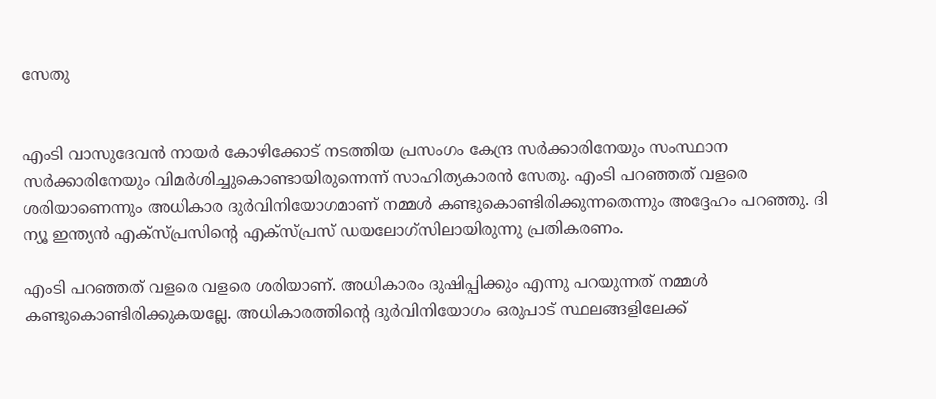സേതു


എംടി വാസുദേവന്‍ നായര്‍ കോഴിക്കോട് നടത്തിയ പ്രസംഗം കേന്ദ്ര സര്‍ക്കാരിനേയും സംസ്ഥാന സര്‍ക്കാരിനേയും വിമര്‍ശിച്ചുകൊണ്ടായിരുന്നെന്ന് സാഹിത്യകാരന്‍ സേതു. എംടി പറഞ്ഞത് വളരെ ശരിയാണെന്നും അധികാര ദുര്‍വിനിയോഗമാണ് നമ്മള്‍ കണ്ടുകൊണ്ടിരിക്കുന്നതെന്നും അദ്ദേഹം പറഞ്ഞു. ദി ന്യൂ ഇന്ത്യന്‍ എക്‌സ്പ്രസിന്റെ എക്‌സ്പ്രസ് ഡയലോഗ്‌സിലായിരുന്നു പ്രതികരണം.

എംടി പറഞ്ഞത് വളരെ വളരെ ശരിയാണ്. അധികാരം ദുഷിപ്പിക്കും എന്നു പറയുന്നത് നമ്മള്‍ കണ്ടുകൊണ്ടിരിക്കുകയല്ലേ. അധികാരത്തിന്റെ ദുര്‍വിനിയോഗം ഒരുപാട് സ്ഥലങ്ങളിലേക്ക്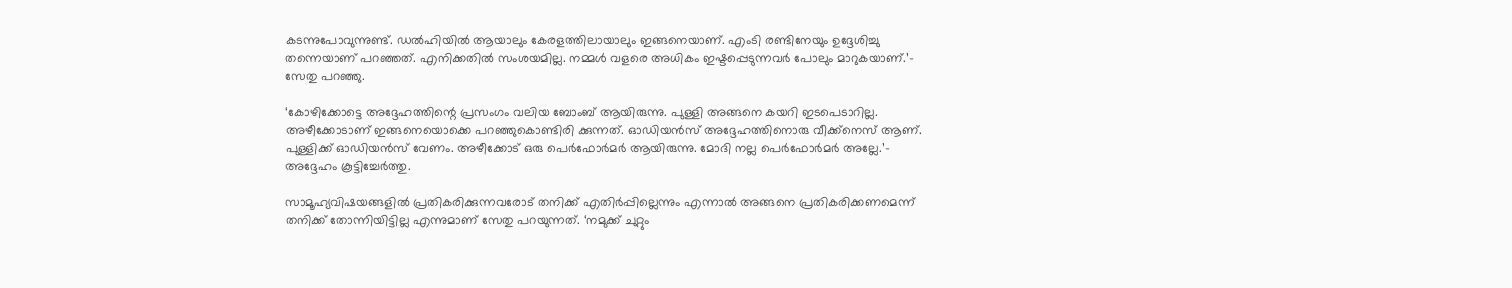കടന്നുപോവുന്നുണ്ട്. ഡല്‍ഹിയില്‍ ആയാലും കേരളത്തിലായാലും ഇങ്ങനെയാണ്. എംടി രണ്ടിനേയും ഉദ്ദേശിച്ചു തന്നെയാണ് പറഞ്ഞത്. എനിക്കതില്‍ സംശയമില്ല. നമ്മള്‍ വളരെ അധികം ഇഷ്ടപ്പെടുന്നവര്‍ പോലും മാറുകയാണ്.’- സേതു പറഞ്ഞു.

‘കോഴിക്കോട്ടെ അദ്ദേഹത്തിന്റെ പ്രസംഗം വലിയ ബോംബ് ആയിരുന്നു. പുള്ളി അങ്ങനെ കയറി ഇടപെടാറില്ല. അഴീക്കോടാണ് ഇങ്ങനെയൊക്കെ പറഞ്ഞുകൊണ്ടിരി ക്കുന്നത്. ഓഡിയന്‍സ് അദ്ദേഹത്തിനൊരു വീക്ക്‌നെസ് ആണ്. പുള്ളിക്ക് ഓഡിയന്‍സ് വേണം. അഴീക്കോട് ഒരു പെര്‍ഫോര്‍മര്‍ ആയിരുന്നു. മോദി നല്ല പെര്‍ഫോര്‍മര്‍ അല്ലേ.’- അദ്ദേഹം കൂട്ടിച്ചേര്‍ത്തു.

സാമൂഹ്യവിഷയങ്ങളില്‍ പ്രതികരിക്കുന്നവരോട് തനിക്ക് എതിര്‍പ്പില്ലെന്നും എന്നാല്‍ അങ്ങനെ പ്രതികരിക്കണമെന്ന് തനിക്ക് തോന്നിയിട്ടില്ല എന്നുമാണ് സേതു പറയുന്നത്. ‘നമുക്ക് ചുറ്റും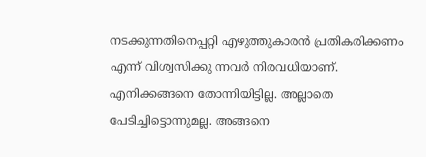നടക്കുന്നതിനെപ്പറ്റി എഴുത്തുകാരന്‍ പ്രതികരിക്കണം എന്ന് വിശ്വസിക്കു ന്നവര്‍ നിരവധിയാണ്. എനിക്കങ്ങനെ തോന്നിയിട്ടില്ല. അല്ലാതെ പേടിച്ചിട്ടൊന്നുമല്ല. അങ്ങനെ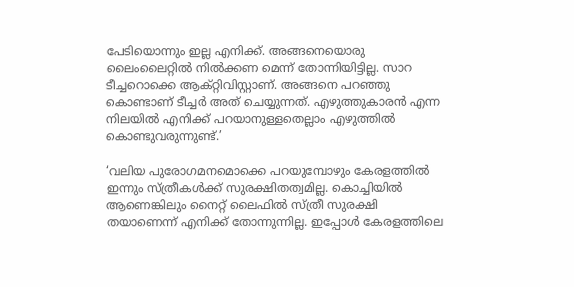പേടിയൊന്നും ഇല്ല എനിക്ക്. അങ്ങനെയൊരു ലൈംലൈറ്റില്‍ നില്‍ക്കണ മെന്ന് തോന്നിയിട്ടില്ല. സാറ ടീച്ചറൊക്കെ ആക്റ്റിവിസ്റ്റാണ്. അങ്ങനെ പറഞ്ഞു കൊണ്ടാണ് ടീച്ചര്‍ അത് ചെയ്യുന്നത്. എഴുത്തുകാരന്‍ എന്ന നിലയില്‍ എനിക്ക് പറയാനുള്ളതെല്ലാം എഴുത്തില്‍ കൊണ്ടുവരുന്നുണ്ട്.’

‘വലിയ പുരോഗമനമൊക്കെ പറയുമ്പോഴും കേരളത്തില്‍ ഇന്നും സ്ത്രീകള്‍ക്ക് സുരക്ഷിതത്വമില്ല. കൊച്ചിയില്‍ ആണെങ്കിലും നൈറ്റ് ലൈഫില്‍ സ്ത്രീ സുരക്ഷി തയാണെന്ന് എനിക്ക് തോന്നുന്നില്ല. ഇപ്പോള്‍ കേരളത്തിലെ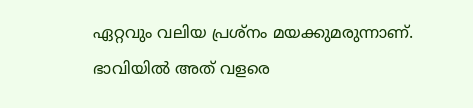ഏറ്റവും വലിയ പ്രശ്‌നം മയക്കുമരുന്നാണ്. ഭാവിയില്‍ അത് വളരെ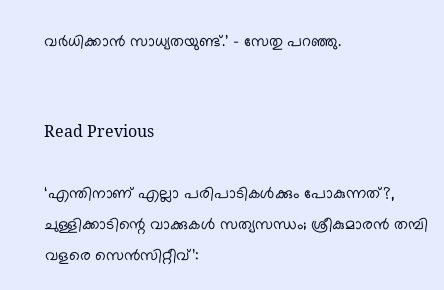വര്‍ധിക്കാന്‍ സാധ്യതയുണ്ട്.’ – സേതു പറഞ്ഞു.


Read Previous

‘എന്തിനാണ് എല്ലാ പരിപാടികള്‍ക്കും പോകുന്നത്?, ചുള്ളിക്കാടിന്റെ വാക്കുകള്‍ സത്യസന്ധം; ശ്രീകുമാരന്‍ തമ്പി വളരെ സെന്‍സിറ്റീവ്’: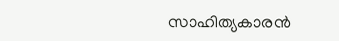സാഹിത്യകാരന്‍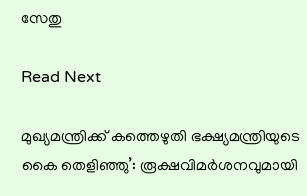സേതു

Read Next

മുഖ്യമന്ത്രിക്ക് കത്തെഴുതി ഭക്ഷ്യമന്ത്രിയുടെ കൈ തെളിഞ്ഞു’: രൂക്ഷവിമർശനവുമായി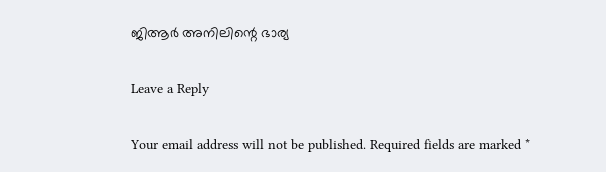ജിആർ അനിലിന്റെ ഭാര്യ

Leave a Reply

Your email address will not be published. Required fields are marked *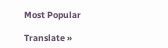Most Popular

Translate »